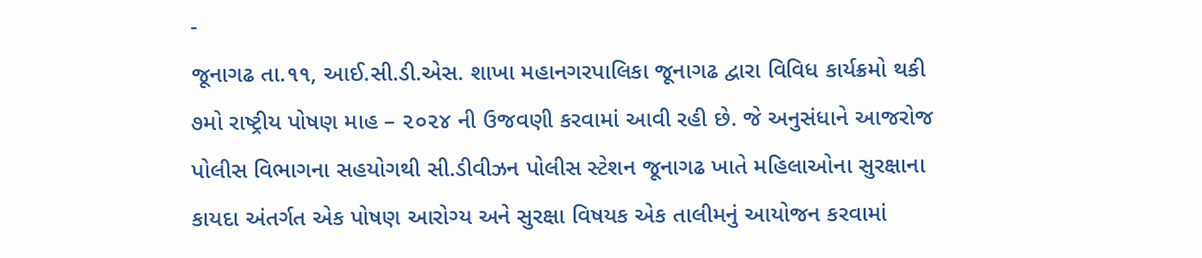-
જૂનાગઢ તા.૧૧, આઈ.સી.ડી.એસ. શાખા મહાનગરપાલિકા જૂનાગઢ દ્વારા વિવિધ કાર્યક્રમો થકી ૭મો રાષ્ટ્રીય પોષણ માહ – ૨૦૨૪ ની ઉજવણી કરવામાં આવી રહી છે. જે અનુસંધાને આજરોજ પોલીસ વિભાગના સહયોગથી સી.ડીવીઝન પોલીસ સ્ટેશન જૂનાગઢ ખાતે મહિલાઓના સુરક્ષાના કાયદા અંતર્ગત એક પોષણ આરોગ્ય અને સુરક્ષા વિષયક એક તાલીમનું આયોજન કરવામાં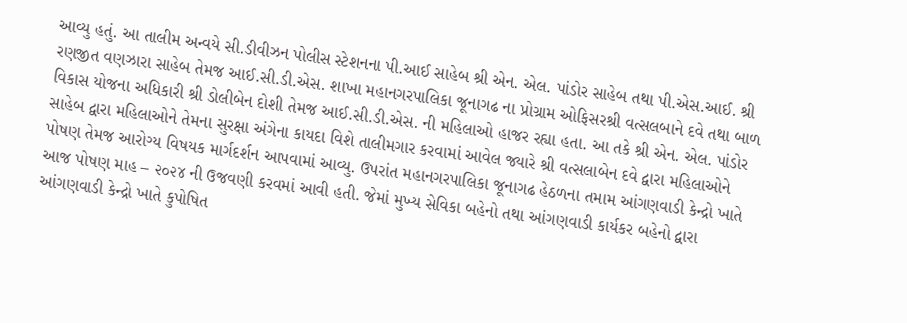આવ્યુ હતું. આ તાલીમ અન્વયે સી.ડીવીઝન પોલીસ સ્ટેશનના પી.આઈ સાહેબ શ્રી એન. એલ. પાંડોર સાહેબ તથા પી.એસ.આઈ. શ્રી રણજીત વણઝારા સાહેબ તેમજ આઈ.સી.ડી.એસ. શાખા મહાનગરપાલિકા જૂનાગઢ ના પ્રોગ્રામ ઓફિસરશ્રી વત્સલબાને દવે તથા બાળ વિકાસ યોજના અધિકારી શ્રી ડોલીબેન દોશી તેમજ આઈ.સી.ડી.એસ. ની મહિલાઓ હાજર રહ્યા હતા. આ તકે શ્રી એન. એલ. પાંડોર સાહેબ દ્વારા મહિલાઓને તેમના સુરક્ષા અંગેના કાયદા વિશે તાલીમગાર કરવામાં આવેલ જ્યારે શ્રી વત્સલાબેન દવે દ્વારા મહિલાઓને પોષણ તેમજ આરોગ્ય વિષયક માર્ગદર્શન આપવામાં આવ્યુ. ઉપરાંત મહાનગરપાલિકા જૂનાગઢ હેઠળના તમામ આંગણવાડી કેન્દ્રો ખાતે આજ પોષણ માહ – ૨૦૨૪ ની ઉજવણી કરવમાં આવી હતી. જેમાં મુખ્ય સેવિકા બહેનો તથા આંગણવાડી કાર્યકર બહેનો દ્વારા આંગણવાડી કેન્દ્રો ખાતે કુપોષિત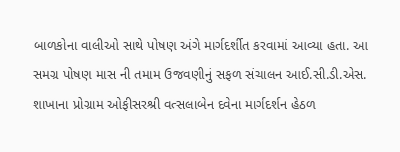બાળકોના વાલીઓ સાથે પોષણ અંગે માર્ગદર્શીત કરવામાં આવ્યા હતા. આ સમગ્ર પોષણ માસ ની તમામ ઉજવણીનું સફળ સંચાલન આઈ.સી.ડી.એસ. શાખાના પ્રોગ્રામ ઓફીસરશ્રી વત્સલાબેન દવેના માર્ગદર્શન હેઠળ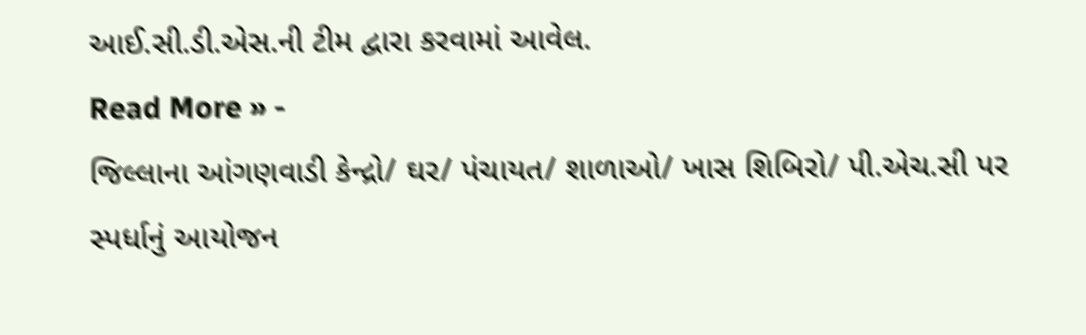આઈ.સી.ડી.એસ.ની ટીમ દ્વારા કરવામાં આવેલ.
Read More » -
જિલ્લાના આંગણવાડી કેન્દ્રો/ ઘર/ પંચાયત/ શાળાઓ/ ખાસ શિબિરો/ પી.એચ.સી પર સ્પર્ધાનું આયોજન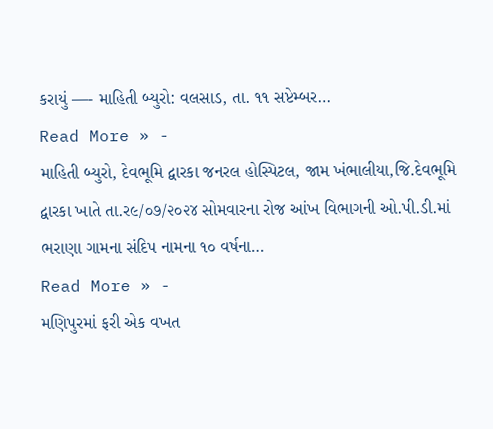કરાયું —- માહિતી બ્યુરો: વલસાડ, તા. ૧૧ સપ્ટેમ્બર…
Read More » -
માહિતી બ્યુરો, દેવભૂમિ દ્વારકા જનરલ હોસ્પિટલ, જામ ખંભાલીયા,જિ.દેવભૂમિ દ્વારકા ખાતે તા.ર૯/૦૭/૨૦૨૪ સોમવારના રોજ આંખ વિભાગની ઓ.પી.ડી.માં ભરાણા ગામના સંદિપ નામના ૧૦ વર્ષના…
Read More » -
મણિપુરમાં ફરી એક વખત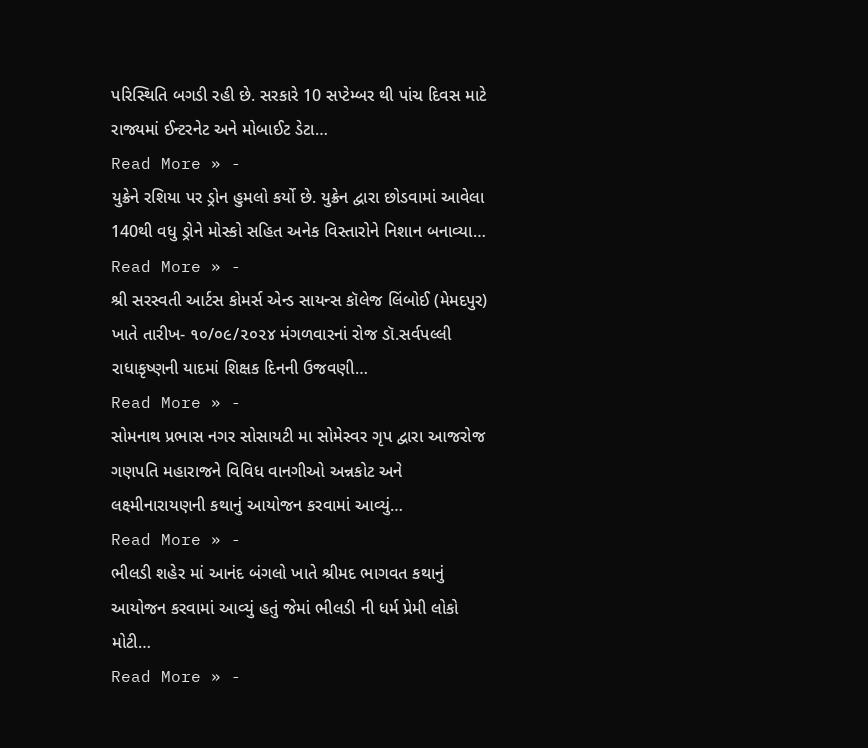પરિસ્થિતિ બગડી રહી છે. સરકારે 10 સપ્ટેમ્બર થી પાંચ દિવસ માટે રાજ્યમાં ઈન્ટરનેટ અને મોબાઈટ ડેટા…
Read More » -
યુક્રેને રશિયા પર ડ્રોન હુમલો કર્યો છે. યુક્રેન દ્વારા છોડવામાં આવેલા 140થી વધુ ડ્રોને મોસ્કો સહિત અનેક વિસ્તારોને નિશાન બનાવ્યા…
Read More » -
શ્રી સરસ્વતી આર્ટસ કોમર્સ એન્ડ સાયન્સ કૉલેજ લિંબોઈ (મેમદપુર) ખાતે તારીખ- ૧૦/૦૯/૨૦૨૪ મંગળવારનાં રોજ ડૉ.સર્વપલ્લી રાધાકૃષ્ણની યાદમાં શિક્ષક દિનની ઉજવણી…
Read More » -
સોમનાથ પ્રભાસ નગર સોસાયટી મા સોમેસ્વર ગૃપ દ્વારા આજરોજ ગણપતિ મહારાજને વિવિધ વાનગીઓ અન્નકોટ અને લક્ષ્મીનારાયણની કથાનું આયોજન કરવામાં આવ્યું…
Read More » -
ભીલડી શહેર માં આનંદ બંગલો ખાતે શ્રીમદ ભાગવત કથાનું આયોજન કરવામાં આવ્યું હતું જેમાં ભીલડી ની ધર્મ પ્રેમી લોકો મોટી…
Read More » -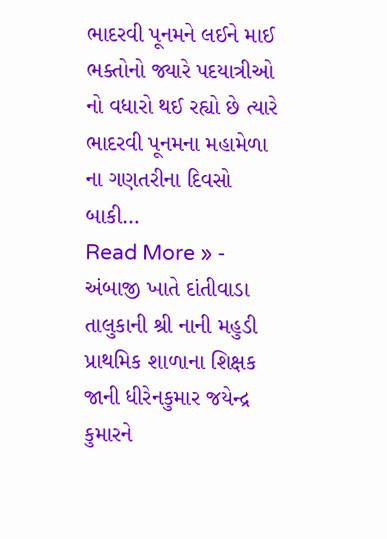ભાદરવી પૂનમને લઈને માઈ ભક્તોનો જ્યારે પદયાત્રીઓ નો વધારો થઈ રહ્યો છે ત્યારે ભાદરવી પૂનમના મહામેળા ના ગણતરીના દિવસો બાકી…
Read More » -
અંબાજી ખાતે દાંતીવાડા તાલુકાની શ્રી નાની મહુડી પ્રાથમિક શાળાના શિક્ષક જાની ધીરેનકુમાર જયેન્દ્ર કુમારને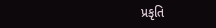પ્રકૃતિ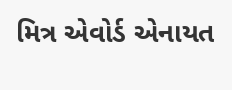મિત્ર એવોર્ડ એનાયત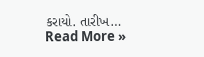કરાયો. તારીખ…
Read More »